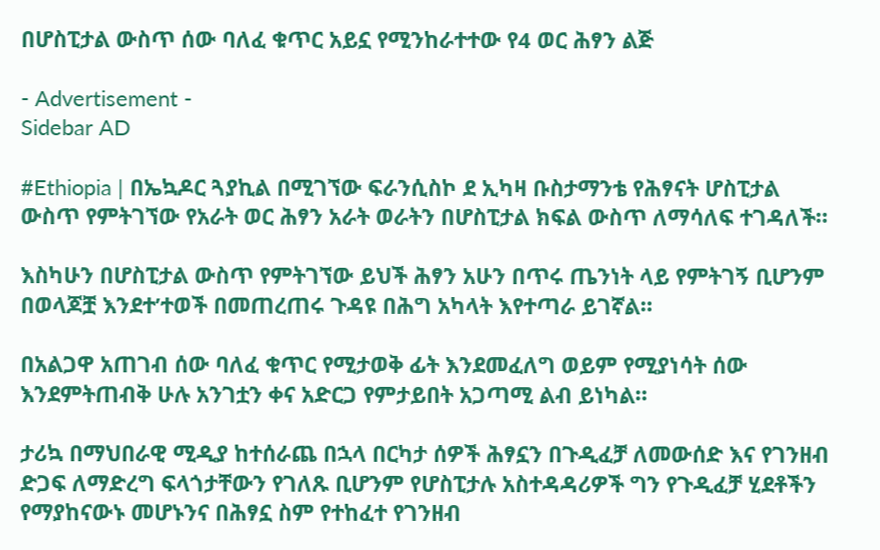በሆስፒታል ውስጥ ሰው ባለፈ ቁጥር አይኗ የሚንከራተተው የ4 ወር ሕፃን ልጅ

- Advertisement -
Sidebar AD

#Ethiopia | በኤኳዶር ጓያኪል በሚገኘው ፍራንሲስኮ ደ ኢካዛ ቡስታማንቴ የሕፃናት ሆስፒታል ውስጥ የምትገኘው የአራት ወር ሕፃን አራት ወራትን በሆስፒታል ክፍል ውስጥ ለማሳለፍ ተገዳለች።

እስካሁን በሆስፒታል ውስጥ የምትገኘው ይህች ሕፃን አሁን በጥሩ ጤንነት ላይ የምትገኝ ቢሆንም በወላጆቿ እንደተ’ተወች በመጠረጠሩ ጉዳዩ በሕግ አካላት እየተጣራ ይገኛል።

በአልጋዋ አጠገብ ሰው ባለፈ ቁጥር የሚታወቅ ፊት እንደመፈለግ ወይም የሚያነሳት ሰው እንደምትጠብቅ ሁሉ አንገቷን ቀና አድርጋ የምታይበት አጋጣሚ ልብ ይነካል።

ታሪኳ በማህበራዊ ሚዲያ ከተሰራጨ በኋላ በርካታ ሰዎች ሕፃኗን በጉዲፈቻ ለመውሰድ እና የገንዘብ ድጋፍ ለማድረግ ፍላጎታቸውን የገለጹ ቢሆንም የሆስፒታሉ አስተዳዳሪዎች ግን የጉዲፈቻ ሂደቶችን የማያከናውኑ መሆኑንና በሕፃኗ ስም የተከፈተ የገንዘብ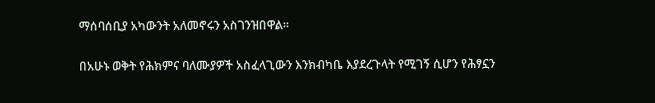ማሰባሰቢያ አካውንት አለመኖሩን አስገንዝበዋል።

በአሁኑ ወቅት የሕክምና ባለሙያዎች አስፈላጊውን እንክብካቤ እያደረጉላት የሚገኝ ሲሆን የሕፃኗን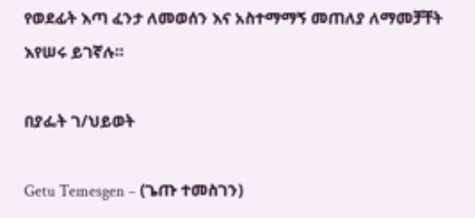የወደፊት እጣ ፈንታ ለመወሰን እና አስተማማኝ መጠለያ ለማመቻቸት እየሠሩ ይገኛሉ።

በያፌት ገ/ህይወት

Getu Temesgen – (ጌጡ ተመስገን)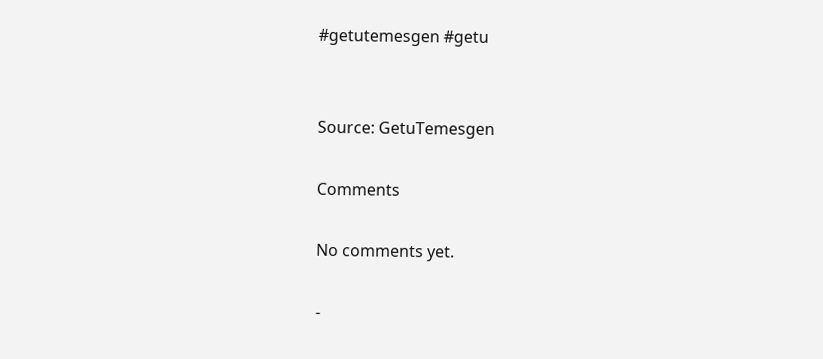#getutemesgen #getu


Source: GetuTemesgen

Comments

No comments yet.

-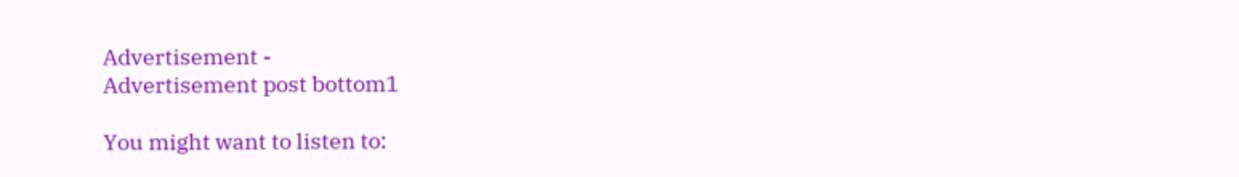Advertisement -
Advertisement post bottom1

You might want to listen to: